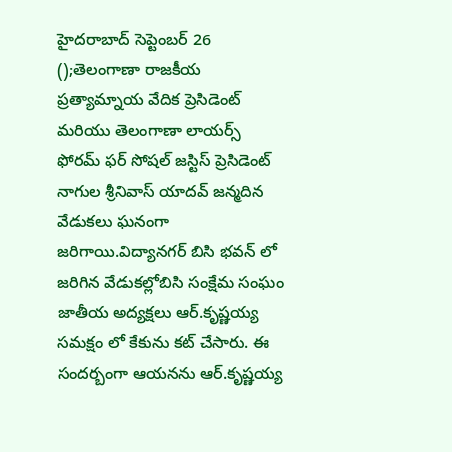హైదరాబాద్ సెప్టెంబర్ 26 ();తెలంగాణా రాజకీయ ప్రత్యామ్నాయ వేదిక ప్రెసిడెంట్ మరియు తెలంగాణా లాయర్స్ ఫోరమ్ ఫర్ సోషల్ జస్టిస్ ప్రెసిడెంట్ నాగుల శ్రీనివాస్ యాదవ్ జన్మదిన వేడుకలు ఘనంగా జరిగాయి.విద్యానగర్ బిసి భవన్ లో జరిగిన వేడుకల్లోబిసి సంక్షేమ సంఘం జాతీయ అద్యక్షలు ఆర్.కృష్ణయ్య సమక్షం లో కేకును కట్ చేసారు. ఈ సందర్బంగా ఆయనను ఆర్.కృష్ణయ్య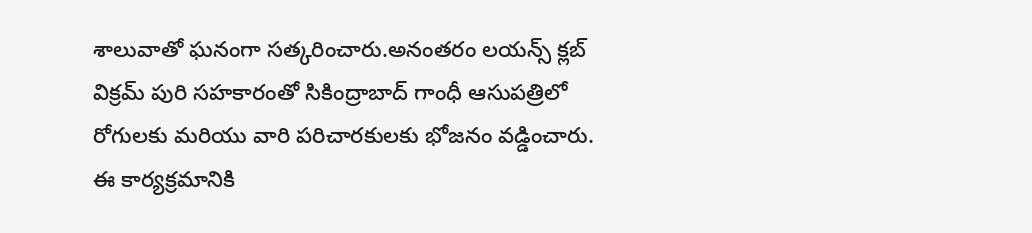శాలువాతో ఘనంగా సత్కరించారు.అనంతరం లయన్స్ క్లబ్ విక్రమ్ పురి సహకారంతో సికింద్రాబాద్ గాంధీ ఆసుపత్రిలో రోగులకు మరియు వారి పరిచారకులకు భోజనం వడ్డించారు. ఈ కార్యక్రమానికి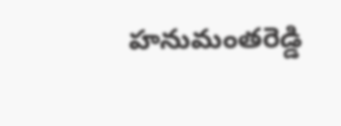హనుమంతరెడ్డి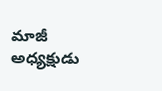మాజీ అధ్యక్షుడు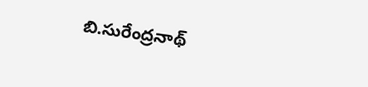బి.సురేంద్రనాథ్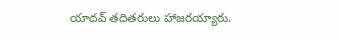యాదవ్ తదితరులు హాజరయ్యారు.